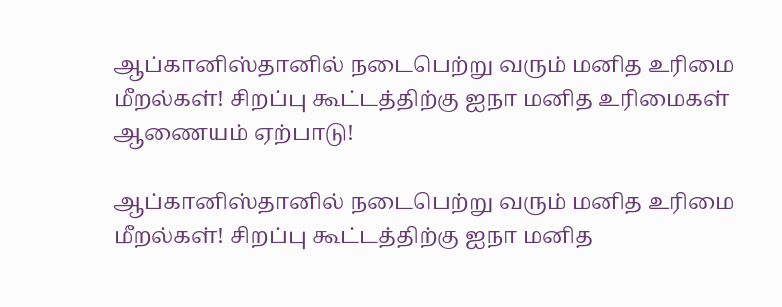ஆப்கானிஸ்தானில் நடைபெற்று வரும் மனித உரிமை மீறல்கள்! சிறப்பு கூட்டத்திற்கு ஐநா மனித உரிமைகள் ஆணையம் ஏற்பாடு!

ஆப்கானிஸ்தானில் நடைபெற்று வரும் மனித உரிமை மீறல்கள்! சிறப்பு கூட்டத்திற்கு ஐநா மனித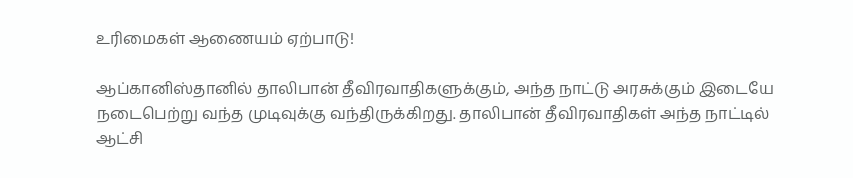உரிமைகள் ஆணையம் ஏற்பாடு!

ஆப்கானிஸ்தானில் தாலிபான் தீவிரவாதிகளுக்கும், அந்த நாட்டு அரசுக்கும் இடையே நடைபெற்று வந்த முடிவுக்கு வந்திருக்கிறது. தாலிபான் தீவிரவாதிகள் அந்த நாட்டில் ஆட்சி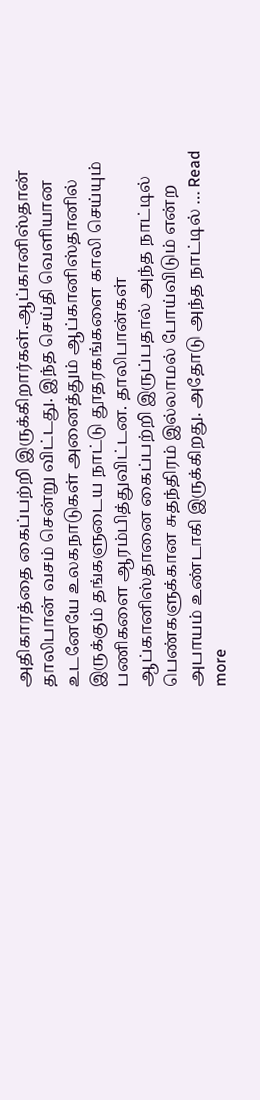அதிகாரத்தை கைப்பற்றி இருக்கிறார்கள்.ஆப்கானிஸ்தான் தாலிபான் வசம் சென்று விட்டது. இந்த செய்தி வெளியான உடனேயே உலகநாடுகள் அனைத்தும் ஆப்கானிஸ்தானில் இருக்கும் தங்களுடைய நாட்டு தூதரகங்களை காலி செய்யும் பணிகளை ஆரம்பித்துவிட்டன. தாலிபான்கள் ஆப்கானிஸ்தானை கைப்பற்றி இருப்பதால் அந்த நாட்டில் பெண்களுக்கான சுதந்திரம் இல்லாமல் போய்விடும் என்ற அபாயம் உண்டாகி இருக்கிறது. அதோடு அந்த நாட்டில் … Read more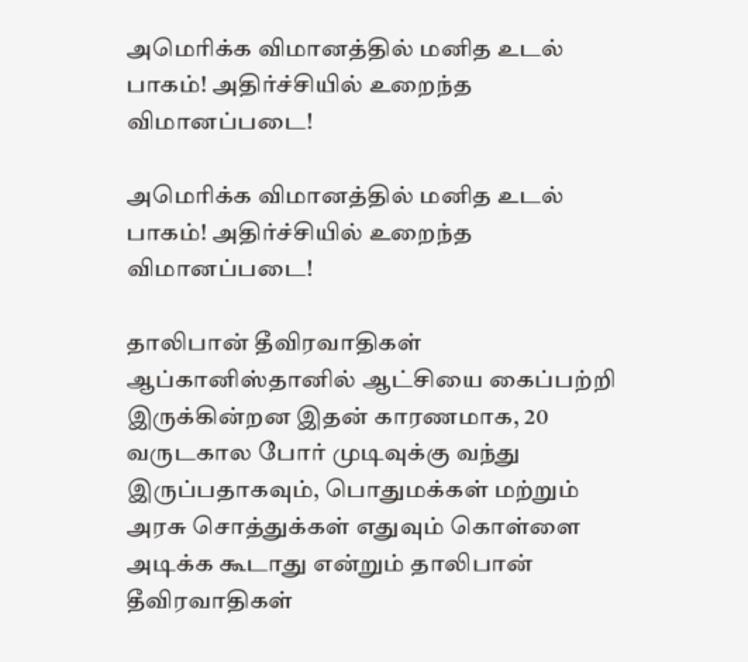அமெரிக்க விமானத்தில் மனித உடல் பாகம்! அதிர்ச்சியில் உறைந்த விமானப்படை!

அமெரிக்க விமானத்தில் மனித உடல் பாகம்! அதிர்ச்சியில் உறைந்த விமானப்படை!

தாலிபான் தீவிரவாதிகள் ஆப்கானிஸ்தானில் ஆட்சியை கைப்பற்றி இருக்கின்றன இதன் காரணமாக, 20 வருடகால போர் முடிவுக்கு வந்து இருப்பதாகவும், பொதுமக்கள் மற்றும் அரசு சொத்துக்கள் எதுவும் கொள்ளை அடிக்க கூடாது என்றும் தாலிபான் தீவிரவாதிகள்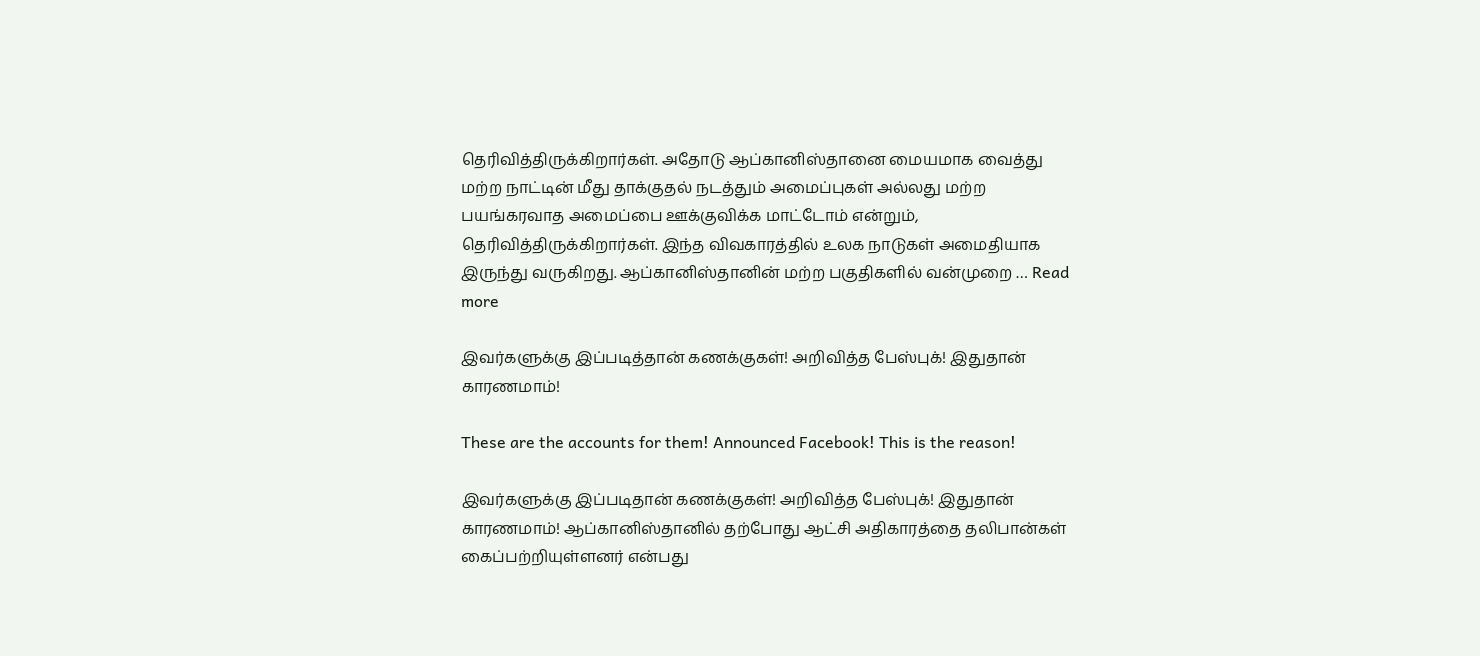தெரிவித்திருக்கிறார்கள். அதோடு ஆப்கானிஸ்தானை மையமாக வைத்து மற்ற நாட்டின் மீது தாக்குதல் நடத்தும் அமைப்புகள் அல்லது மற்ற பயங்கரவாத அமைப்பை ஊக்குவிக்க மாட்டோம் என்றும், தெரிவித்திருக்கிறார்கள். இந்த விவகாரத்தில் உலக நாடுகள் அமைதியாக இருந்து வருகிறது. ஆப்கானிஸ்தானின் மற்ற பகுதிகளில் வன்முறை … Read more

இவர்களுக்கு இப்படித்தான் கணக்குகள்! அறிவித்த பேஸ்புக்! இதுதான் காரணமாம்!

These are the accounts for them! Announced Facebook! This is the reason!

இவர்களுக்கு இப்படிதான் கணக்குகள்! அறிவித்த பேஸ்புக்! இதுதான் காரணமாம்! ஆப்கானிஸ்தானில் தற்போது ஆட்சி அதிகாரத்தை தலிபான்கள் கைப்பற்றியுள்ளனர் என்பது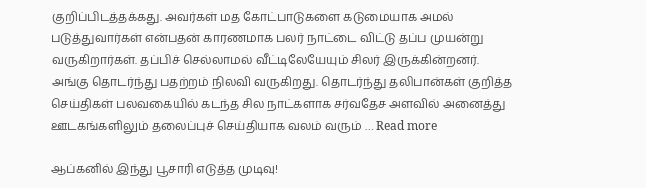குறிப்பிடத்தக்கது. அவர்கள் மத கோட்பாடுகளை கடுமையாக அமல் படுத்துவார்கள் என்பதன் காரணமாக பலர் நாட்டை விட்டு தப்ப முயன்று வருகிறார்கள். தப்பிச் செல்லாமல் வீட்டிலேயேயும் சிலர் இருக்கின்றனர். அங்கு தொடர்ந்து பதற்றம் நிலவி வருகிறது. தொடர்ந்து தலிபான்கள் குறித்த செய்திகள் பலவகையில் கடந்த சில நாட்களாக சர்வதேச அளவில் அனைத்து ஊடகங்களிலும் தலைப்புச் செய்தியாக வலம் வரும் … Read more

ஆப்கனில் இந்து பூசாரி எடுத்த முடிவு!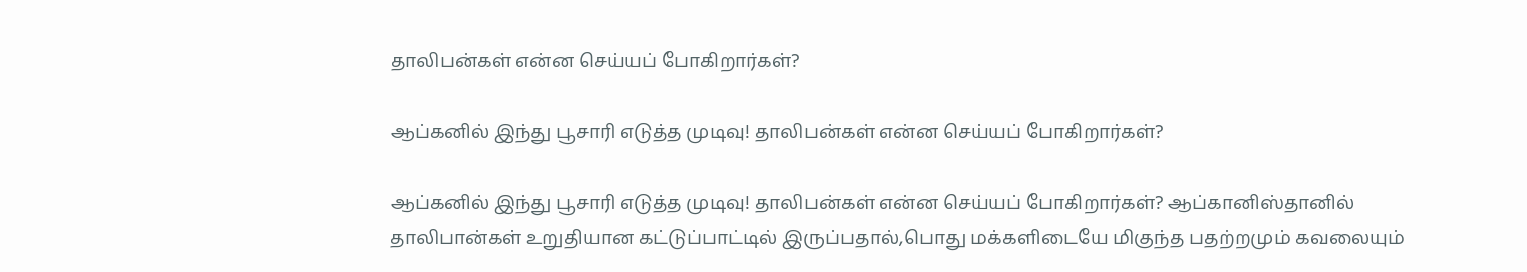தாலிபன்கள் என்ன செய்யப் போகிறார்கள்?

ஆப்கனில் இந்து பூசாரி எடுத்த முடிவு! தாலிபன்கள் என்ன செய்யப் போகிறார்கள்?

ஆப்கனில் இந்து பூசாரி எடுத்த முடிவு! தாலிபன்கள் என்ன செய்யப் போகிறார்கள்? ஆப்கானிஸ்தானில் தாலிபான்கள் உறுதியான கட்டுப்பாட்டில் இருப்பதால்,பொது மக்களிடையே மிகுந்த பதற்றமும் கவலையும்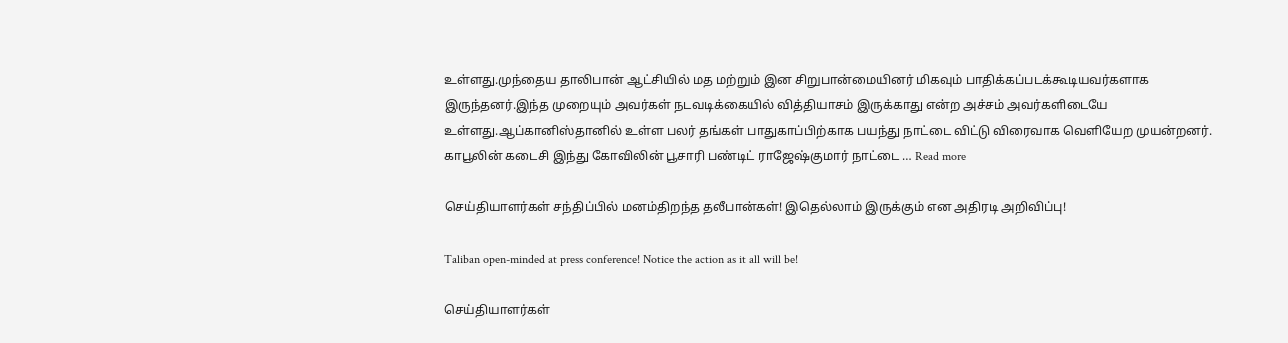உள்ளது.முந்தைய தாலிபான் ஆட்சியில் மத மற்றும் இன சிறுபான்மையினர் மிகவும் பாதிக்கப்படக்கூடியவர்களாக இருந்தனர்.இந்த முறையும் அவர்கள் நடவடிக்கையில் வித்தியாசம் இருக்காது என்ற அச்சம் அவர்களிடையே உள்ளது.ஆப்கானிஸ்தானில் உள்ள பலர் தங்கள் பாதுகாப்பிற்காக பயந்து நாட்டை விட்டு விரைவாக வெளியேற முயன்றனர். காபூலின் கடைசி இந்து கோவிலின் பூசாரி பண்டிட் ராஜேஷ்குமார் நாட்டை … Read more

செய்தியாளர்கள் சந்திப்பில் மனம்திறந்த தலீபான்கள்! இதெல்லாம் இருக்கும் என அதிரடி அறிவிப்பு!

Taliban open-minded at press conference! Notice the action as it all will be!

செய்தியாளர்கள்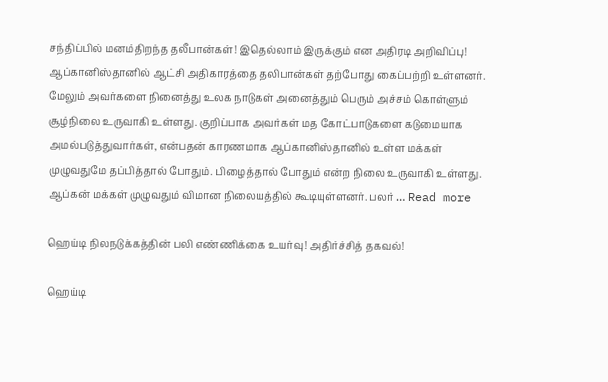சந்திப்பில் மனம்திறந்த தலீபான்கள்! இதெல்லாம் இருக்கும் என அதிரடி அறிவிப்பு! ஆப்கானிஸ்தானில் ஆட்சி அதிகாரத்தை தலிபான்கள் தற்போது கைப்பற்றி உள்ளனர்.  மேலும் அவர்களை நினைத்து உலக நாடுகள் அனைத்தும் பெரும் அச்சம் கொள்ளும் சூழ்நிலை உருவாகி உள்ளது. குறிப்பாக அவர்கள் மத கோட்பாடுகளை கடுமையாக அமல்படுத்துவார்கள், என்பதன் காரணமாக ஆப்கானிஸ்தானில் உள்ள மக்கள் முழுவதுமே தப்பித்தால் போதும். பிழைத்தால் போதும் என்ற நிலை உருவாகி உள்ளது. ஆப்கன் மக்கள் முழுவதும் விமான நிலையத்தில் கூடியுள்ளனர். பலர் … Read more

ஹெய்டி நிலநடுக்கத்தின் பலி எண்ணிக்கை உயர்வு! அதிர்ச்சித் தகவல்!

ஹெய்டி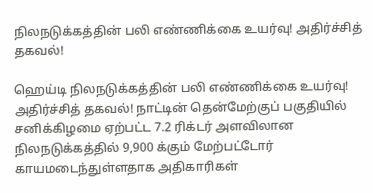நிலநடுக்கத்தின் பலி எண்ணிக்கை உயர்வு! அதிர்ச்சித் தகவல்!

ஹெய்டி நிலநடுக்கத்தின் பலி எண்ணிக்கை உயர்வு! அதிர்ச்சித் தகவல்! நாட்டின் தென்மேற்குப் பகுதியில் சனிக்கிழமை ஏற்பட்ட 7.2 ரிக்டர் அளவிலான நிலநடுக்கத்தில் 9,900 க்கும் மேற்பட்டோர் காயமடைந்துள்ளதாக அதிகாரிகள்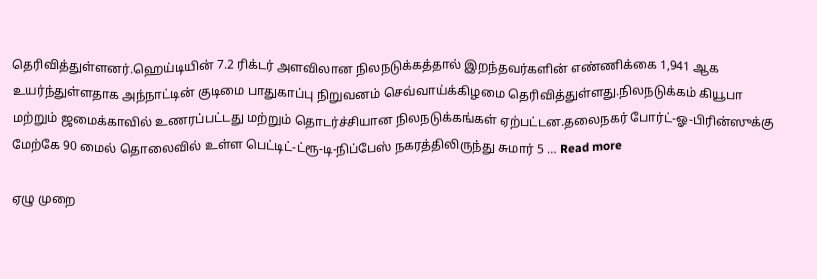தெரிவித்துள்ளனர்.ஹெய்டியின் 7.2 ரிக்டர் அளவிலான நிலநடுக்கத்தால் இறந்தவர்களின் எண்ணிக்கை 1,941 ஆக உயர்ந்துள்ளதாக அந்நாட்டின் குடிமை பாதுகாப்பு நிறுவனம் செவ்வாய்க்கிழமை தெரிவித்துள்ளது.நிலநடுக்கம் கியூபா மற்றும் ஜமைக்காவில் உணரப்பட்டது மற்றும் தொடர்ச்சியான நிலநடுக்கங்கள் ஏற்பட்டன.தலைநகர் போர்ட்-ஓ-பிரின்ஸுக்கு மேற்கே 90 மைல் தொலைவில் உள்ள பெட்டிட்-ட்ரூ-டி-நிப்பேஸ் நகரத்திலிருந்து சுமார் 5 … Read more

ஏழு முறை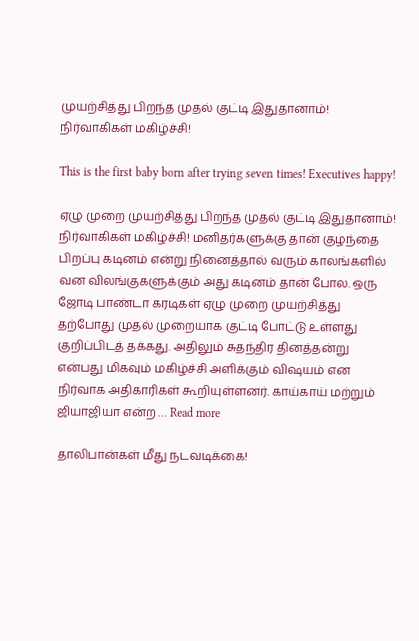முயற்சித்து பிறந்த முதல் குட்டி இதுதானாம்! நிர்வாகிகள் மகிழ்ச்சி!

This is the first baby born after trying seven times! Executives happy!

ஏழு முறை முயற்சித்து பிறந்த முதல் குட்டி இதுதானாம்! நிர்வாகிகள் மகிழ்ச்சி! மனிதர்களுக்கு தான் குழந்தை பிறப்பு கடினம் என்று நினைத்தால் வரும் காலங்களில் வன விலங்குகளுக்கும் அது கடினம் தான் போல. ஒரு ஜோடி பாண்டா கரடிகள் ஏழு முறை முயற்சித்து தற்போது முதல் முறையாக குட்டி போட்டு உள்ளது குறிப்பிடத் தக்கது. அதிலும் சுதந்திர தினத்தன்று என்பது மிகவும் மகிழ்ச்சி அளிக்கும் விஷயம் என நிர்வாக அதிகாரிகள் கூறியுள்ளனர். காய்காய் மற்றும் ஜியாஜியா என்ற … Read more

தாலிபான்கள் மீது நடவடிக்கை!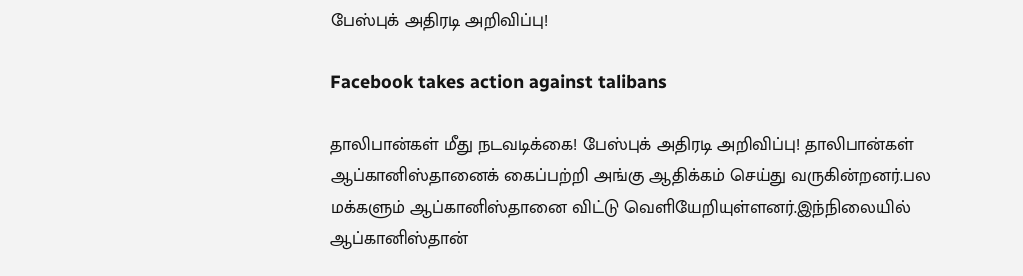பேஸ்புக் அதிரடி அறிவிப்பு!

Facebook takes action against talibans

தாலிபான்கள் மீது நடவடிக்கை! பேஸ்புக் அதிரடி அறிவிப்பு! தாலிபான்கள் ஆப்கானிஸ்தானைக் கைப்பற்றி அங்கு ஆதிக்கம் செய்து வருகின்றனர்.பல மக்களும் ஆப்கானிஸ்தானை விட்டு வெளியேறியுள்ளனர்.இந்நிலையில் ஆப்கானிஸ்தான்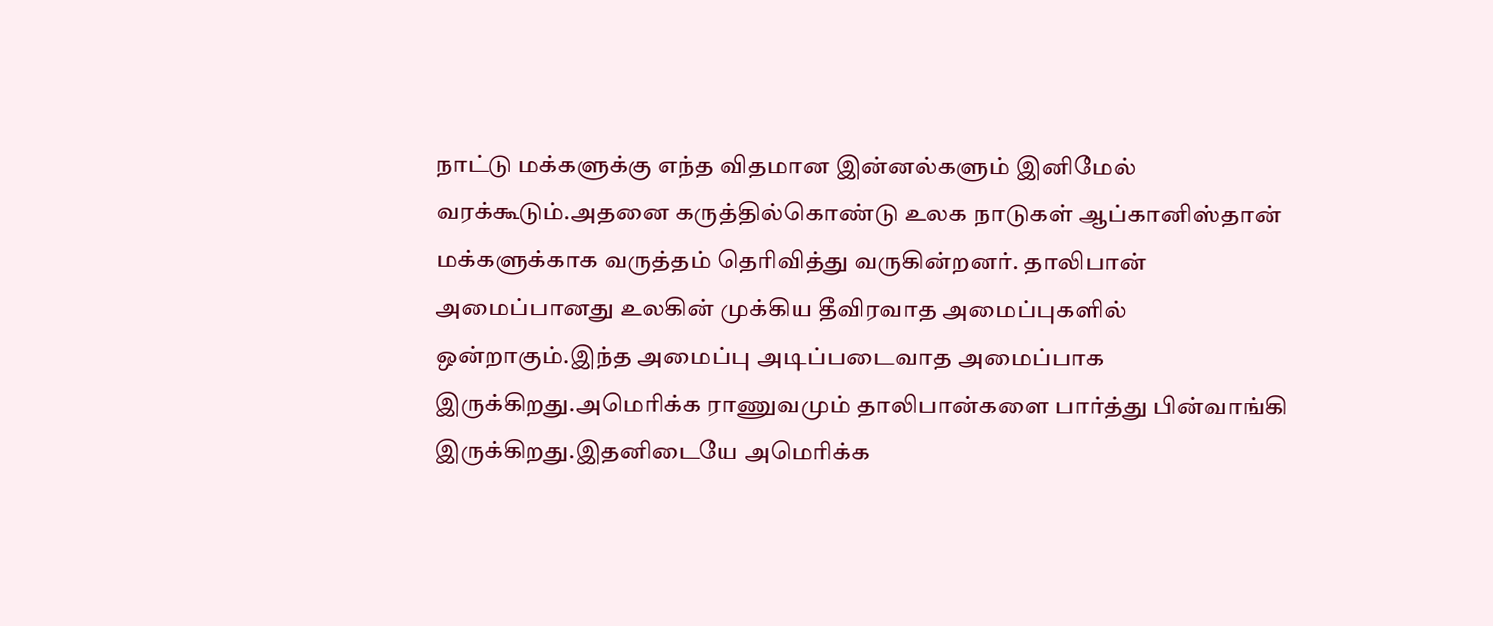நாட்டு மக்களுக்கு எந்த விதமான இன்னல்களும் இனிமேல் வரக்கூடும்.அதனை கருத்தில்கொண்டு உலக நாடுகள் ஆப்கானிஸ்தான் மக்களுக்காக வருத்தம் தெரிவித்து வருகின்றனர். தாலிபான் அமைப்பானது உலகின் முக்கிய தீவிரவாத அமைப்புகளில் ஒன்றாகும்.இந்த அமைப்பு அடிப்படைவாத அமைப்பாக இருக்கிறது.அமெரிக்க ராணுவமும் தாலிபான்களை பார்த்து பின்வாங்கி இருக்கிறது.இதனிடையே அமெரிக்க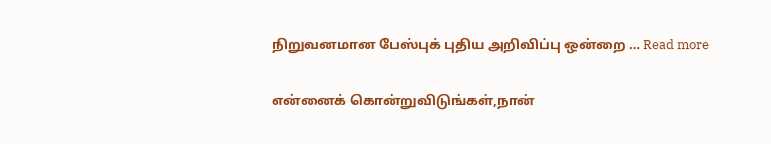நிறுவனமான பேஸ்புக் புதிய அறிவிப்பு ஒன்றை … Read more

என்னைக் கொன்றுவிடுங்கள்,நான்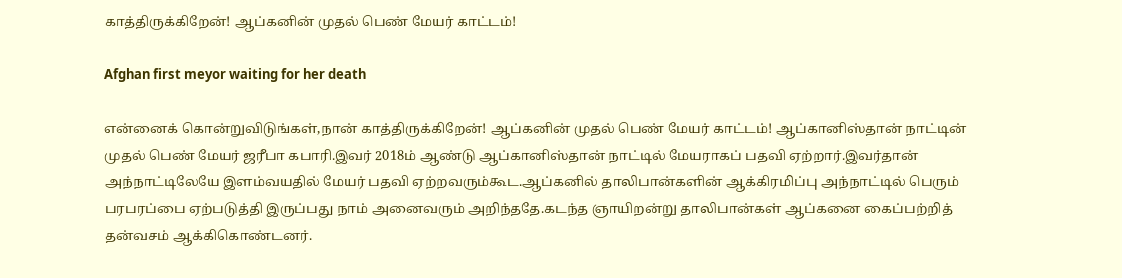காத்திருக்கிறேன்! ஆப்கனின் முதல் பெண் மேயர் காட்டம்!

Afghan first meyor waiting for her death

என்னைக் கொன்றுவிடுங்கள்,நான் காத்திருக்கிறேன்! ஆப்கனின் முதல் பெண் மேயர் காட்டம்! ஆப்கானிஸ்தான் நாட்டின் முதல் பெண் மேயர் ஜரீபா கபாரி.இவர் 2018ம் ஆண்டு ஆப்கானிஸ்தான் நாட்டில் மேயராகப் பதவி ஏற்றார்.இவர்தான் அந்நாட்டிலேயே இளம்வயதில் மேயர் பதவி ஏற்றவரும்கூட.ஆப்கனில் தாலிபான்களின் ஆக்கிரமிப்பு அந்நாட்டில் பெரும் பரபரப்பை ஏற்படுத்தி இருப்பது நாம் அனைவரும் அறிந்ததே.கடந்த ஞாயிறன்று தாலிபான்கள் ஆப்கனை கைப்பற்றித் தன்வசம் ஆக்கிகொண்டனர்.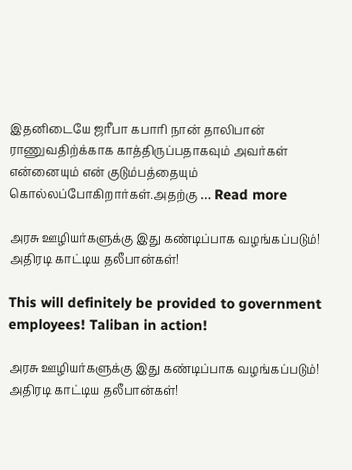இதனிடையே ஜரீபா கபாரி நான் தாலிபான் ராணுவதிற்க்காக காத்திருப்பதாகவும் அவர்கள் என்னையும் என் குடும்பத்தையும் கொல்லப்போகிறார்கள்.அதற்கு … Read more

அரசு ஊழியர்களுக்கு இது கண்டிப்பாக வழங்கப்படும்! அதிரடி காட்டிய தலீபான்கள்!

This will definitely be provided to government employees! Taliban in action!

அரசு ஊழியர்களுக்கு இது கண்டிப்பாக வழங்கப்படும்! அதிரடி காட்டிய தலீபான்கள்!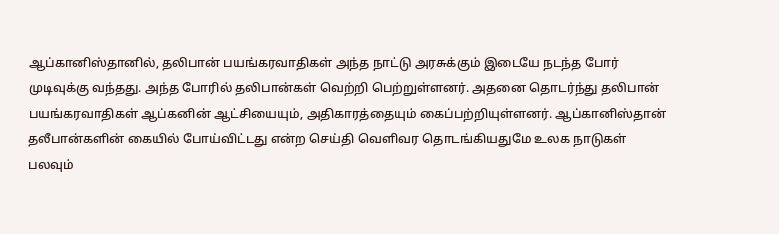ஆப்கானிஸ்தானில், தலிபான் பயங்கரவாதிகள் அந்த நாட்டு அரசுக்கும் இடையே நடந்த போர் முடிவுக்கு வந்தது. அந்த போரில் தலிபான்கள் வெற்றி பெற்றுள்ளனர். அதனை தொடர்ந்து தலிபான் பயங்கரவாதிகள் ஆப்கனின் ஆட்சியையும், அதிகாரத்தையும் கைப்பற்றியுள்ளனர். ஆப்கானிஸ்தான் தலீபான்களின் கையில் போய்விட்டது என்ற செய்தி வெளிவர தொடங்கியதுமே உலக நாடுகள் பலவும்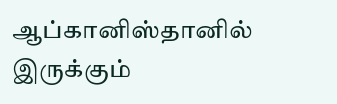ஆப்கானிஸ்தானில் இருக்கும்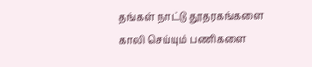தங்கள் நாட்டு தூதரகங்களை காலி செய்யும் பணிகளை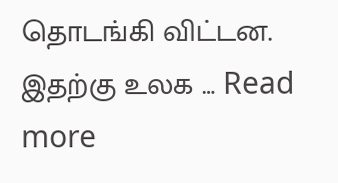தொடங்கி விட்டன. இதற்கு உலக … Read more